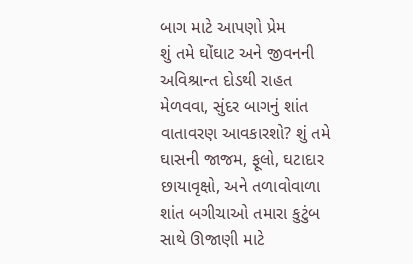બાગ માટે આપણો પ્રેમ
શું તમે ઘોંઘાટ અને જીવનની અવિશ્રાન્ત દોડથી રાહત મેળવવા, સુંદર બાગનું શાંત વાતાવરણ આવકારશો? શું તમે ઘાસની જાજમ, ફૂલો, ઘટાદાર છાયાવૃક્ષો, અને તળાવોવાળા શાંત બગીચાઓ તમારા કુટુંબ સાથે ઊજાણી માટે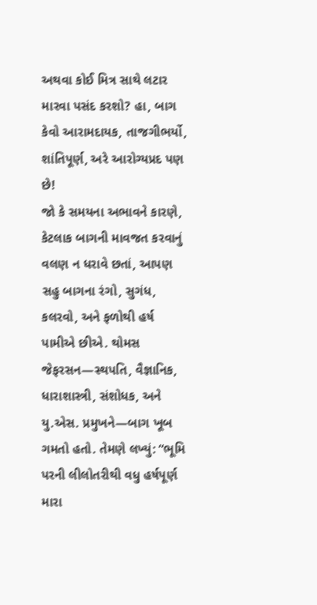અથવા કોઈ મિત્ર સાથે લટાર મારવા પસંદ કરશો? હા, બાગ કેવો આરામદાયક, તાજગીભર્યો, શાંતિપૂર્ણ, અરે આરોગ્યપ્રદ પણ છે!
જો કે સમયના અભાવને કારણે, કેટલાક બાગની માવજત કરવાનું વલણ ન ધરાવે છતાં, આપણ સહુ બાગના રંગો, સુગંધ, કલરવો, અને ફળોથી હર્ષ પામીએ છીએ. થોમસ જેફરસન—સ્થપતિ, વૈજ્ઞાનિક, ધારાશાસ્ત્રી, સંશોધક, અને યુ.એસ. પ્રમુખને—બાગ ખૂબ ગમતો હતો. તેમણે લખ્યું: “ભૂમિ પરની લીલોતરીથી વધુ હર્ષપૂર્ણ મારા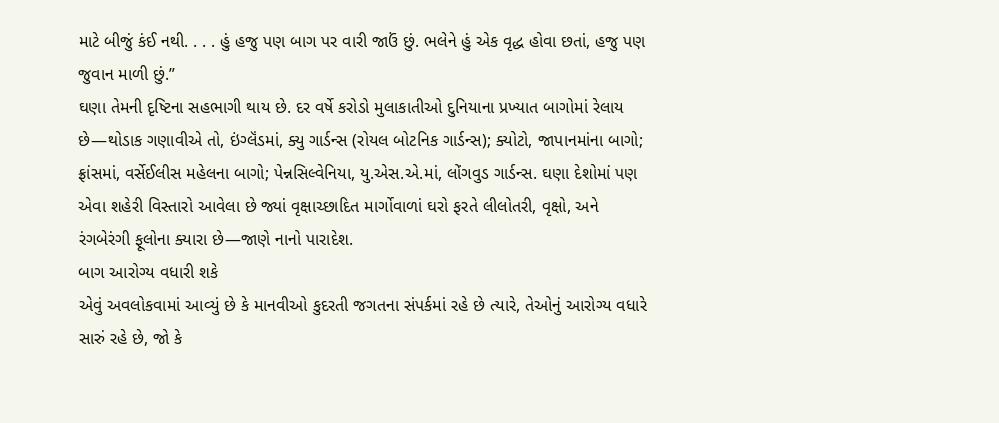માટે બીજું કંઈ નથી. . . . હું હજુ પણ બાગ પર વારી જાઉં છું. ભલેને હું એક વૃદ્ધ હોવા છતાં, હજુ પણ જુવાન માળી છું.”
ઘણા તેમની દૃષ્ટિના સહભાગી થાય છે. દર વર્ષે કરોડો મુલાકાતીઓ દુનિયાના પ્રખ્યાત બાગોમાં રેલાય છે—થોડાક ગણાવીએ તો, ઇંગ્લૅંડમાં, ક્યુ ગાર્ડન્સ (રોયલ બોટનિક ગાર્ડન્સ); ક્યોટો, જાપાનમાંના બાગો; ફ્રાંસમાં, વર્સેઈલીસ મહેલના બાગો; પેન્નસિલ્વેનિયા, યુ.એસ.એ.માં, લોંગવુડ ગાર્ડન્સ. ઘણા દેશોમાં પણ એવા શહેરી વિસ્તારો આવેલા છે જ્યાં વૃક્ષાચ્છાદિત માર્ગોવાળાં ઘરો ફરતે લીલોતરી, વૃક્ષો, અને રંગબેરંગી ફૂલોના ક્યારા છે—જાણે નાનો પારાદેશ.
બાગ આરોગ્ય વધારી શકે
એવું અવલોકવામાં આવ્યું છે કે માનવીઓ કુદરતી જગતના સંપર્કમાં રહે છે ત્યારે, તેઓનું આરોગ્ય વધારે સારું રહે છે, જો કે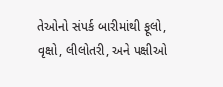તેઓનો સંપર્ક બારીમાંથી ફૂલો, વૃક્ષો, લીલોતરી, અને પક્ષીઓ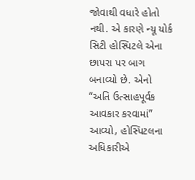જોવાથી વધારે હોતો નથી. એ કારણે ન્યૂ યોર્ક સિટી હોસ્પિટલે એના છાપરા પર બાગ બનાવ્યો છે. એનો “અતિ ઉત્સાહપૂર્વક આવકાર કરવામાં” આવ્યો, હોસ્પિટલના અધિકારીએ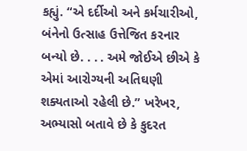કહ્યું. “એ દર્દીઓ અને કર્મચારીઓ, બંનેનો ઉત્સાહ ઉત્તેજિત કરનાર બન્યો છે. . . . અમે જોઈએ છીએ કે એમાં આરોગ્યની અતિઘણી શક્યતાઓ રહેલી છે.” ખરેખર, અભ્યાસો બતાવે છે કે કુદરત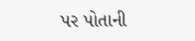પર પોતાની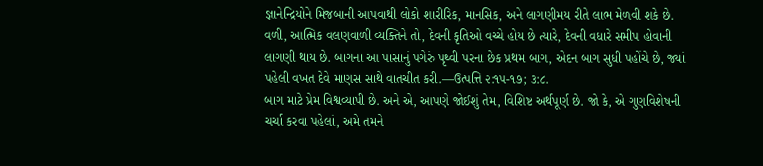જ્ઞાનેન્દ્રિયોને મિજબાની આપવાથી લોકો શારીરિક, માનસિક, અને લાગણીમય રીતે લાભ મેળવી શકે છે.
વળી, આત્મિક વલણવાળી વ્યક્તિને તો, દેવની કૃતિઓ વચ્ચે હોય છે ત્યારે, દેવની વધારે સમીપ હોવાની લાગણી થાય છે. બાગના આ પાસાનું પગેરું પૃથ્વી પરના છેક પ્રથમ બાગ, એદન બાગ સુધી પહોંચે છે, જ્યાં પહેલી વખત દેવે માણસ સાથે વાતચીત કરી.—ઉત્પત્તિ ૨:૧૫-૧૭; ૩:૮.
બાગ માટે પ્રેમ વિશ્વવ્યાપી છે. અને એ, આપણે જોઈશું તેમ, વિશિષ્ટ અર્થપૂર્ણ છે. જો કે, એ ગુણવિશેષની ચર્ચા કરવા પહેલાં, અમે તમને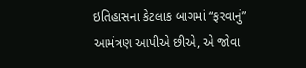ઇતિહાસના કેટલાક બાગમાં “ફરવાનું” આમંત્રણ આપીએ છીએ, એ જોવા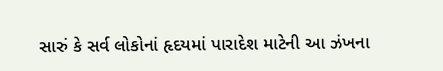સારું કે સર્વ લોકોનાં હૃદયમાં પારાદેશ માટેની આ ઝંખના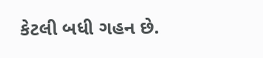કેટલી બધી ગહન છે.